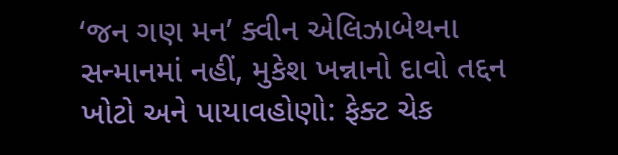‘જન ગણ મન’ ક્વીન એલિઝાબેથના સન્માનમાં નહીં, મુકેશ ખન્નાનો દાવો તદ્દન ખોટો અને પાયાવહોણો: ફેક્ટ ચેક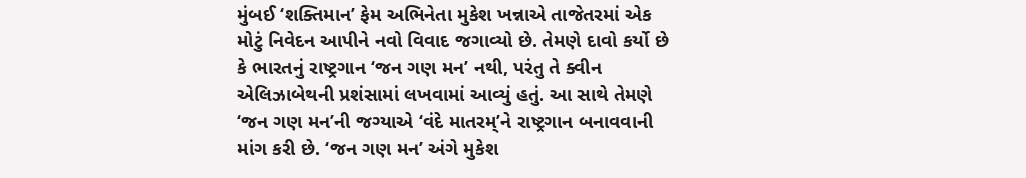મુંબઈ ‘શક્તિમાન’ ફેમ અભિનેતા મુકેશ ખન્નાએ તાજેતરમાં એક મોટું નિવેદન આપીને નવો વિવાદ જગાવ્યો છે. તેમણે દાવો કર્યો છે કે ભારતનું રાષ્ટ્રગાન ‘જન ગણ મન’ નથી, પરંતુ તે ક્વીન એલિઝાબેથની પ્રશંસામાં લખવામાં આવ્યું હતું. આ સાથે તેમણે ‘જન ગણ મન’ની જગ્યાએ ‘વંદે માતરમ્’ને રાષ્ટ્રગાન બનાવવાની માંગ કરી છે. ‘જન ગણ મન’ અંગે મુકેશ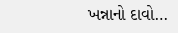ખન્નાનો દાવો…